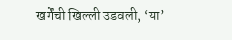खर्गेंची खिल्ली उडवली, ‘या’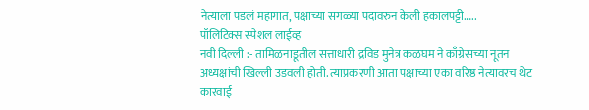नेत्याला पडलं महागात, पक्षाच्या सगळ्या पदावरुन केली हकालपट्टी…..
पॉलिटिक्स स्पेशल लाईव्ह
नवी दिल्ली :- तामिळनाडूतील सत्ताधारी द्रविड मुनेत्र कळघम ने काँग्रेसच्या नूतन अध्यक्षांची खिल्ली उडवली होती. त्याप्रकरणी आता पक्षाच्या एका वरिष्ठ नेत्यावरच थेट कारवाई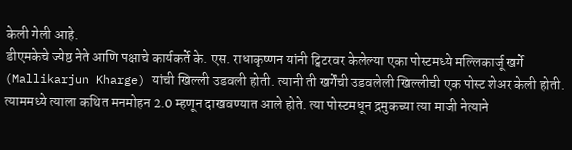केली गेली आहे.
डीएमकेचे ज्येष्ठ नेते आणि पक्षाचे कार्यकर्ते के. एस. राधाकृष्णन यांनी ट्विटरवर केलेल्या एका पोस्टमध्ये मल्लिकार्जू खर्गे (Mallikarjun Kharge) यांची खिल्ली उडवली होती. त्यानी ती खर्गेंची उडवलेली खिल्लीची एक पोस्ट शेअर केली होती. त्याममध्ये त्याला कथित मनमोहन 2.0 म्हणून दाखवण्यात आले होते. त्या पोस्टमधून द्रमुकच्या त्या माजी नेत्याने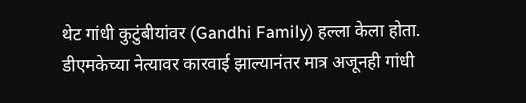थेट गांधी कुटुंबीयांवर (Gandhi Family) हल्ला केला होता.
डीएमकेच्या नेत्यावर कारवाई झाल्यानंतर मात्र अजूनही गांधी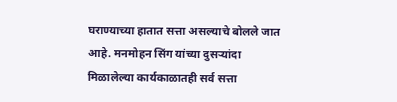घराण्याच्या हातात सत्ता असल्याचे बोलले जात आहे. मनमोहन सिंग यांच्या दुसऱ्यांदा मिळालेल्या कार्यकाळातही सर्व सत्ता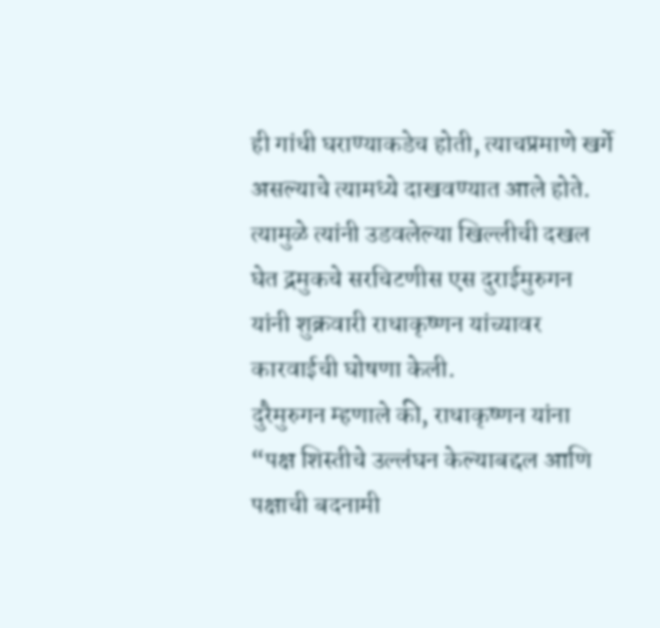ही गांधी घराण्याकडेच होती, त्याचप्रमाणे खर्गे असल्याचे त्यामध्ये दाखवण्यात आले होते.
त्यामुळे त्यांनी उडवलेल्या खिल्लीची दखल घेत द्रमुकचे सरचिटणीस एस दुराईमुरुगन यांनी शुक्रवारी राधाकृष्णन यांच्यावर कारवाईची घोषणा केली.
दुरैमुरुगन म्हणाले की, राधाकृष्णन यांना “पक्ष शिस्तीचे उल्लंघन केल्याबद्दल आणि पक्षाची बदनामी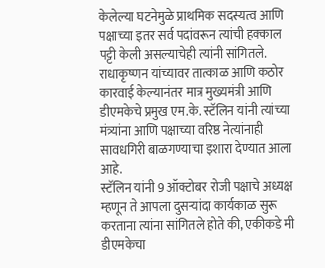केलेल्या घटनेमुळे प्राथमिक सदस्यत्व आणि पक्षाच्या इतर सर्व पदांवरून त्यांची हक्काल पट्टी केली असल्याचेही त्यांनी सांगितले.
राधाकृष्णन यांच्यावर तात्काळ आणि कठोर कारवाई केल्यानंतर मात्र मुख्यमंत्री आणि डीएमकेचे प्रमुख एम.के. स्टॅलिन यांनी त्यांच्या मंत्र्यांना आणि पक्षाच्या वरिष्ठ नेत्यांनाही सावधगिरी बाळगण्याचा इशारा देण्यात आला आहे.
स्टॅलिन यांनी 9 ऑक्टोबर रोजी पक्षाचे अध्यक्ष म्हणून ते आपला दुसऱ्यांदा कार्यकाळ सुरू करताना त्यांना सांगितले होते की, एकीकडे मी डीएमकेचा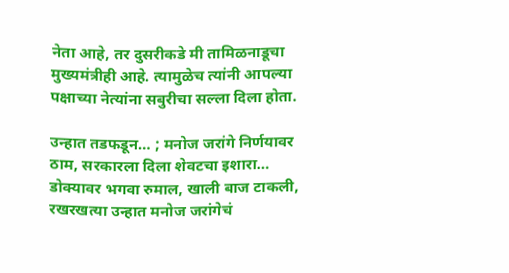नेता आहे, तर दुसरीकडे मी तामिळनाडूचा मुख्यमंत्रीही आहे. त्यामुळेच त्यांनी आपल्या पक्षाच्या नेत्यांना सबुरीचा सल्ला दिला होता.

उन्हात तडफडून… ; मनोज जरांगे निर्णयावर ठाम, सरकारला दिला शेवटचा इशारा…
डोक्यावर भगवा रुमाल, खाली बाज टाकली, रखरखत्या उन्हात मनोज जरांगेचं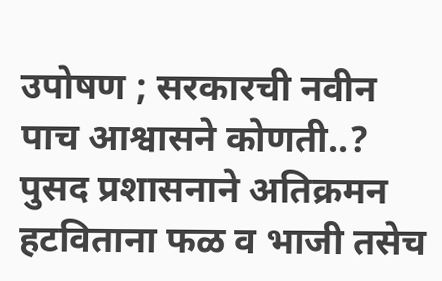उपोषण ; सरकारची नवीन पाच आश्वासने कोणती..?
पुसद प्रशासनाने अतिक्रमन हटविताना फळ व भाजी तसेच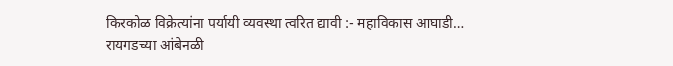किरकोळ विक्रेत्यांना पर्यायी व्यवस्था त्वरित द्यावी :- महाविकास आघाडी…
रायगडच्या आंबेनळी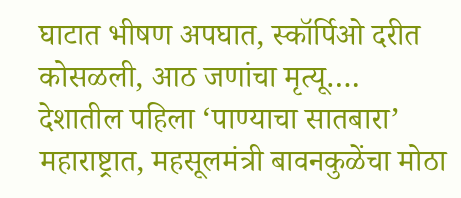घाटात भीषण अपघात, स्कॉर्पिओ दरीत कोसळली, आठ जणांचा मृत्यू….
देशातील पहिला ‘पाण्याचा सातबारा’ महाराष्ट्रात, महसूलमंत्री बावनकुळेंचा मोठा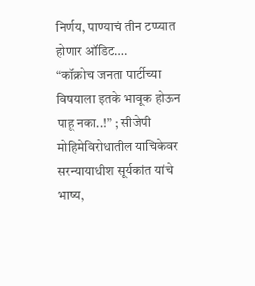निर्णय, पाण्याचं तीन टप्प्यात होणार ऑडिट….
“कॉक्रोच जनता पार्टीच्या विषयाला इतके भावूक होऊन पाहू नका..!” ; सीजेपी मोहिमेविरोधातील याचिकेवर सरन्यायाधीश सूर्यकांत यांचे भाष्य,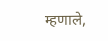म्हणाले,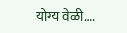योग्य वेळी….